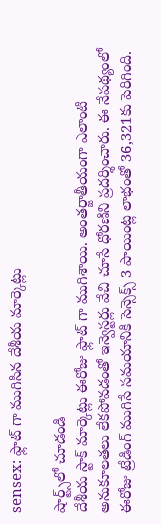sensex: ఫ్లాట్ గా ముగిసిన దేశీయ మార్కెట్లు

షార్ట్స్‌లో చూడండి
దేశీయ స్టాక్ మార్కెట్లు ఈరోజు ఫ్లాట్ గా ముగిశాయి. అంతర్జాతీయంగా ఎలాంటి అనుకూలతలు లేకపోవడంతో ఇన్వెస్టర్లు వేచి చూసే ధోరణిని ప్రదర్శించారు. ఈ నేపథ్యంలో ఈరోజు ట్రేడింగ్ ముగిసే సమయానికి సెన్సెక్స్ 3 పాయింట్ల లాభంతో 36,321కు పెరిగింది.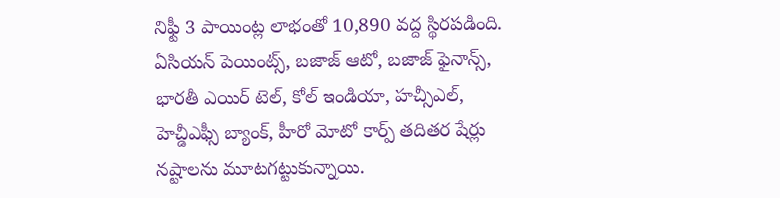నిఫ్టీ 3 పాయింట్ల లాభంతో 10,890 వద్ద స్థిరపడింది. ఏసియన్ పెయింట్స్, బజాజ్ ఆటో, బజాజ్ ఫైనాన్స్, భారతీ ఎయిర్ టెల్, కోల్ ఇండియా, హచ్సీఎల్, హెచ్డీఎఫ్సీ బ్యాంక్, హీరో మోటో కార్ప్ తదితర షేర్లు నష్టాలను మూటగట్టుకున్నాయి.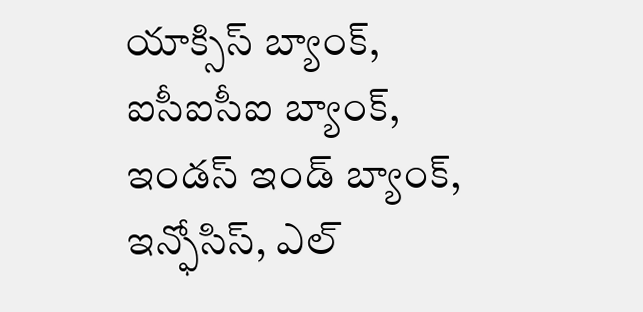యాక్సిస్ బ్యాంక్, ఐసీఐసీఐ బ్యాంక్, ఇండస్ ఇండ్ బ్యాంక్, ఇన్ఫోసిస్, ఎల్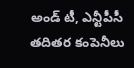అండ్ టీ, ఎన్టీపీసీ తదితర కంపెనీలు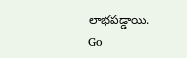లాభపడ్డాయి.
Go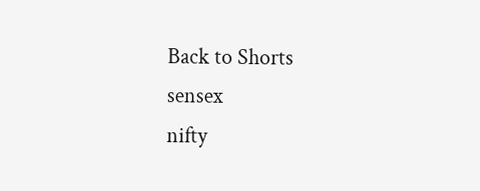Back to Shorts
sensex
nifty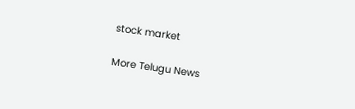stock market

More Telugu News